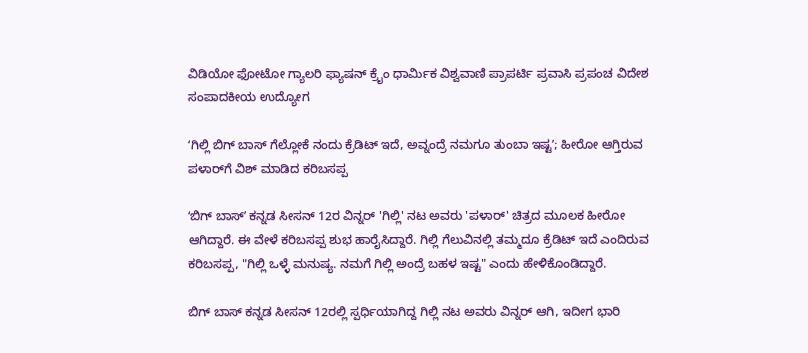ವಿಡಿಯೋ ಫೋಟೋ ಗ್ಯಾಲರಿ ಫ್ಯಾಷನ್ ಕ್ರೈಂ ಧಾರ್ಮಿಕ ವಿಶ್ವವಾಣಿ ಪ್ರಾಪರ್ಟಿ ಪ್ರವಾಸಿ ಪ್ರಪಂಚ ವಿದೇಶ ಸಂಪಾದಕೀಯ ಉದ್ಯೋಗ

ʻಗಿಲ್ಲಿ ಬಿಗ್‌ ಬಾಸ್‌ ಗೆಲ್ಲೋಕೆ ನಂದು ಕ್ರೆಡಿಟ್‌ ಇದೆ, ಅವ್ನಂದ್ರೆ ನಮಗೂ ತುಂಬಾ ಇಷ್ಟʼ; ಹೀರೋ ಆಗ್ತಿರುವ ಪಳಾರ್‌ಗೆ ವಿಶ್‌ ಮಾಡಿದ ಕರಿಬಸಪ್ಪ

ʻಬಿಗ್ ಬಾಸ್ʼ ಕನ್ನಡ ಸೀಸನ್ 12ರ ವಿನ್ನರ್ 'ಗಿಲ್ಲಿ' ನಟ ಅವರು 'ಪಳಾರ್' ಚಿತ್ರದ ಮೂಲಕ ಹೀರೋ ಆಗಿದ್ದಾರೆ. ಈ ವೇಳೆ ಕರಿಬಸಪ್ಪ ಶುಭ ಹಾರೈಸಿದ್ದಾರೆ. ಗಿಲ್ಲಿ ಗೆಲುವಿನಲ್ಲಿ ತಮ್ಮದೂ ಕ್ರೆಡಿಟ್ ಇದೆ ಎಂದಿರುವ ಕರಿಬಸಪ್ಪ, "ಗಿಲ್ಲಿ ಒಳ್ಳೆ ಮನುಷ್ಯ. ನಮಗೆ ಗಿಲ್ಲಿ ಅಂದ್ರೆ ಬಹಳ ಇಷ್ಟ" ಎಂದು ಹೇಳಿಕೊಂಡಿದ್ದಾರೆ.

ಬಿಗ್‌ ಬಾಸ್‌ ಕನ್ನಡ ಸೀಸನ್‌ 12ರಲ್ಲಿ ಸ್ಪರ್ಧಿಯಾಗಿದ್ದ ಗಿಲ್ಲಿ ನಟ ಅವರು ವಿನ್ನರ್‌ ಆಗಿ, ಇದೀಗ ಭಾರಿ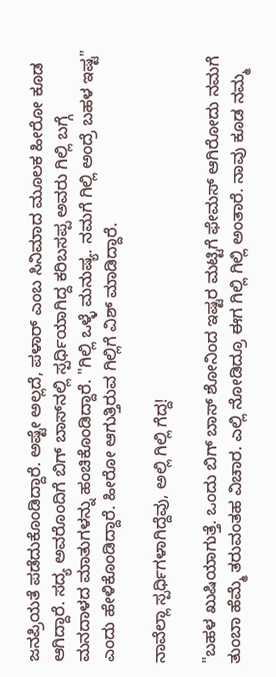ಜನಪ್ರಿಯತೆ ಪಡೆದುಕೊಂಡಿದ್ದಾರೆ. ಅಷ್ಟೇ ಅಲ್ಲದೆ, ಪಳಾರ್‌ ಎಂಬ ಸಿನಿಮಾದ ಮೂಲಕ ಹೀರೋ ಕೂಡ ಆಗಿದ್ದಾರೆ. ಸದ್ಯ ಅವರೊಂದಿಗೆ ಬಿಗ್‌ ಬಾಸ್‌ನಲ್ಲಿ ಸ್ಪರ್ಧಿಯಾಗಿದ್ದ ಕರಿಬಸಪ್ಪ ಅವರು ಗಿಲ್ಲಿ ಬಗ್ಗೆ ಮನದಾಳದ ಮಾತುಗಳನ್ನು ಹಂಚಿಕೊಂಡಿದ್ದಾರೆ. "ಗಿಲ್ಲಿ ಒಳ್ಳೆ ಮನುಷ್ಯ. ನಮಗೆ ಗಿಲ್ಲಿ ಅಂದ್ರೆ ಬಹಳ ಇಷ್ಟ" ಎಂದು ಹೇಳಿಕೊಂಡಿದ್ದಾರೆ. ಹೀರೋ ಆಗುತ್ತಿರುವ ಗಿಲ್ಲಿಗೆ ವಿಶ್‌ ಮಾಡಿದ್ದಾರೆ.

ನಾವೆಲ್ಲಾ ಸ್ಪರ್ಧಿಗಳಾಗಿದ್ದೆವು, ಅಲ್ಲಿ ಗಿಲ್ಲಿ ಗೆದ್ದ!

"ಬಹಳ ಖುಷಿಯಾಗುತ್ತೆ. ಒಂದು ಬಿಗ್ ಬಾಸ್ ಶೋನಿಂದ ಇಷ್ಟರ ಮಟ್ಟಿಗೆ ಫೇಮಸ್ ಆಗಿರೋದು ನಮಗೆ ತುಂಬಾ ಹೆಮ್ಮೆ ತರುವಂತಹ ವಿಚಾರ. ಎಲ್ಲಿ ನೋಡಿದ್ರೂ ಈಗ ಗಿಲ್ಲಿ ಗಿಲ್ಲಿ ಅಂತಾರೆ. ನಾವು ಕೂಡ ನಮ್ಮ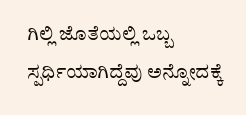ಗಿಲ್ಲಿ ಜೊತೆಯಲ್ಲಿ ಒಬ್ಬ ಸ್ಪರ್ಧಿಯಾಗಿದ್ದೆವು ಅನ್ನೋದಕ್ಕೆ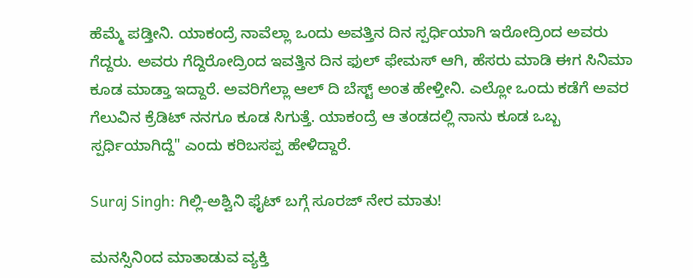ಹೆಮ್ಮೆ ಪಡ್ತೀನಿ. ಯಾಕಂದ್ರೆ ನಾವೆಲ್ಲಾ ಒಂದು ಅವತ್ತಿನ ದಿನ ಸ್ಪರ್ಧಿಯಾಗಿ ಇರೋದ್ರಿಂದ ಅವರು ಗೆದ್ದರು. ಅವರು ಗೆದ್ದಿರೋದ್ರಿಂದ ಇವತ್ತಿನ ದಿನ ಫುಲ್ ಫೇಮಸ್ ಆಗಿ, ಹೆಸರು ಮಾಡಿ ಈಗ ಸಿನಿಮಾ ಕೂಡ ಮಾಡ್ತಾ ಇದ್ದಾರೆ. ಅವರಿಗೆಲ್ಲಾ ಆಲ್ ದಿ ಬೆಸ್ಟ್ ಅಂತ ಹೇಳ್ತೀನಿ. ಎಲ್ಲೋ ಒಂದು ಕಡೆಗೆ ಅವರ ಗೆಲುವಿನ ಕ್ರೆಡಿಟ್ ನನಗೂ ಕೂಡ ಸಿಗುತ್ತೆ. ಯಾಕಂದ್ರೆ ಆ ತಂಡದಲ್ಲಿ ನಾನು ಕೂಡ ಒಬ್ಬ ಸ್ಪರ್ಧಿಯಾಗಿದ್ದೆ" ಎಂದು ಕರಿಬಸಪ್ಪ ಹೇಳಿದ್ದಾರೆ.

Suraj Singh: ಗಿಲ್ಲಿ-ಅಶ್ವಿನಿ ಫೈಟ್ ಬಗ್ಗೆ ಸೂರಜ್ ನೇರ ಮಾತು!

ಮನಸ್ಸಿನಿಂದ ಮಾತಾಡುವ ವ್ಯಕ್ತಿ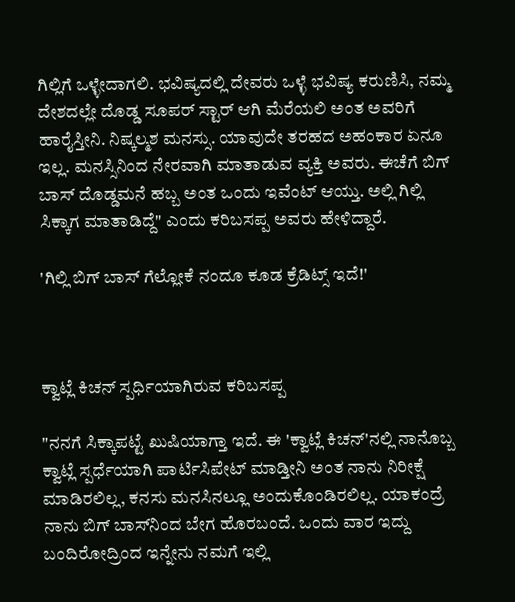ಗಿಲ್ಲಿಗೆ ಒಳ್ಳೇದಾಗಲಿ. ಭವಿಷ್ಯದಲ್ಲಿ ದೇವರು ಒಳ್ಳೆ ಭವಿಷ್ಯ ಕರುಣಿಸಿ, ನಮ್ಮ ದೇಶದಲ್ಲೇ ದೊಡ್ಡ ಸೂಪರ್ ಸ್ಟಾರ್ ಆಗಿ ಮೆರೆಯಲಿ ಅಂತ ಅವರಿಗೆ ಹಾರೈಸ್ತೀನಿ. ನಿಷ್ಕಲ್ಮಶ ಮನಸ್ಸು. ಯಾವುದೇ ತರಹದ ಅಹಂಕಾರ ಏನೂ ಇಲ್ಲ. ಮನಸ್ಸಿನಿಂದ ನೇರವಾಗಿ ಮಾತಾಡುವ ವ್ಯಕ್ತಿ ಅವರು. ಈಚೆಗೆ ಬಿಗ್ ಬಾಸ್ ದೊಡ್ಡಮನೆ ಹಬ್ಬ ಅಂತ ಒಂದು ಇವೆಂಟ್‌ ಆಯ್ತು. ಅಲ್ಲಿ ಗಿಲ್ಲಿ ಸಿಕ್ಕಾಗ ಮಾತಾಡಿದ್ದೆ" ಎಂದು ಕರಿಬಸಪ್ಪ ಅವರು ಹೇಳಿದ್ದಾರೆ.

'ಗಿಲ್ಲಿ ಬಿಗ್ ಬಾಸ್ ಗೆಲ್ಲೋಕೆ ನಂದೂ ಕೂಡ ಕ್ರೆಡಿಟ್ಸ್ ಇದೆ!'



ಕ್ವಾಟ್ಲೆ ಕಿಚನ್‌ ಸ್ಪರ್ಧಿಯಾಗಿರುವ ಕರಿಬಸಪ್ಪ

"ನನಗೆ ಸಿಕ್ಕಾಪಟ್ಟೆ ಖುಷಿಯಾಗ್ತಾ ಇದೆ. ಈ 'ಕ್ವಾಟ್ಲೆ ಕಿಚನ್'ನಲ್ಲಿ ನಾನೊಬ್ಬ ಕ್ವಾಟ್ಲೆ ಸ್ಪರ್ಧೆಯಾಗಿ ಪಾರ್ಟಿಸಿಪೇಟ್ ಮಾಡ್ತೀನಿ ಅಂತ ನಾನು ನಿರೀಕ್ಷೆ ಮಾಡಿರಲಿಲ್ಲ, ಕನಸು ಮನಸಿನಲ್ಲೂ ಅಂದುಕೊಂಡಿರಲಿಲ್ಲ. ಯಾಕಂದ್ರೆ ನಾನು ಬಿಗ್ ಬಾಸ್‌ನಿಂದ ಬೇಗ ಹೊರಬಂದೆ. ಒಂದು ವಾರ ಇದ್ದು ಬಂದಿರೋದ್ರಿಂದ ಇನ್ನೇನು ನಮಗೆ ಇಲ್ಲಿ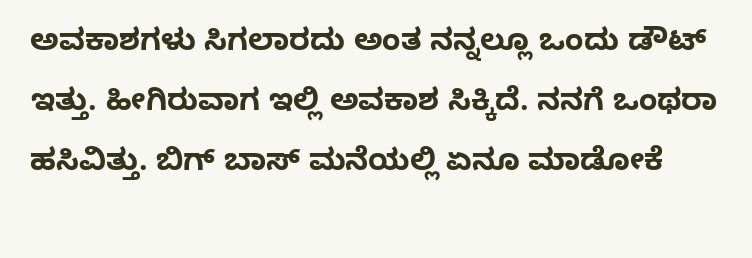ಅವಕಾಶಗಳು ಸಿಗಲಾರದು ಅಂತ ನನ್ನಲ್ಲೂ ಒಂದು ಡೌಟ್ ಇತ್ತು. ಹೀಗಿರುವಾಗ ಇಲ್ಲಿ ಅವಕಾಶ ಸಿಕ್ಕಿದೆ. ನನಗೆ ಒಂಥರಾ ಹಸಿವಿತ್ತು. ಬಿಗ್ ಬಾಸ್ ಮನೆಯಲ್ಲಿ ಏನೂ ಮಾಡೋಕೆ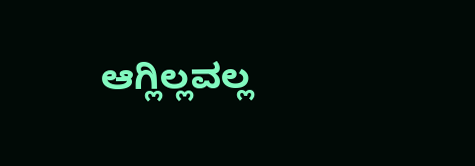ಆಗ್ಲಿಲ್ಲವಲ್ಲ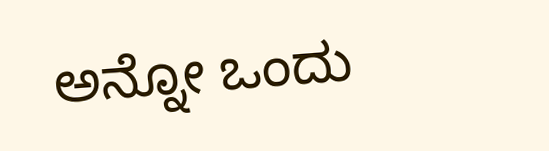ಅನ್ನೋ ಒಂದು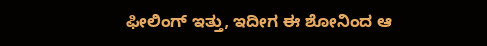ಫೀಲಿಂಗ್ ಇತ್ತು, ಇದೀಗ ಈ ಶೋನಿಂದ ಆ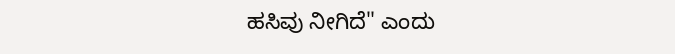ಹಸಿವು ನೀಗಿದೆ" ಎಂದು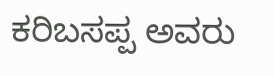ಕರಿಬಸಪ್ಪ ಅವರು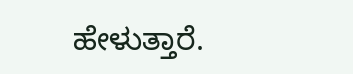ಹೇಳುತ್ತಾರೆ.